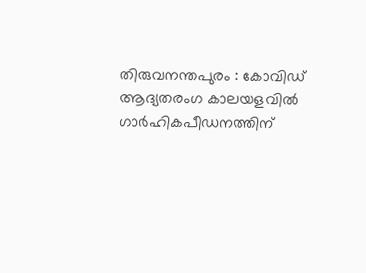തിരുവനന്തപുരം : കോവിഡ് ആദ്യതരംഗ കാലയളവിൽ ഗാർഹികപീഡനത്തിന്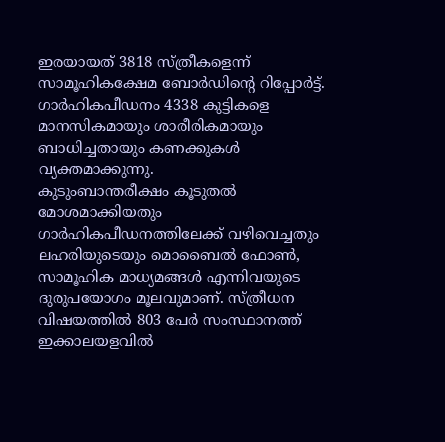ഇരയായത് 3818 സ്ത്രീകളെന്ന് സാമൂഹികക്ഷേമ ബോർഡിന്റെ റിപ്പോർട്ട്. ഗാർഹികപീഡനം 4338 കുട്ടികളെ മാനസികമായും ശാരീരികമായും ബാധിച്ചതായും കണക്കുകൾ വ്യക്തമാക്കുന്നു.
കുടുംബാന്തരീക്ഷം കൂടുതൽ മോശമാക്കിയതും ഗാർഹികപീഡനത്തിലേക്ക് വഴിവെച്ചതും ലഹരിയുടെയും മൊബൈൽ ഫോൺ, സാമൂഹിക മാധ്യമങ്ങൾ എന്നിവയുടെ ദുരുപയോഗം മൂലവുമാണ്. സ്ത്രീധന വിഷയത്തിൽ 803 പേർ സംസ്ഥാനത്ത് ഇക്കാലയളവിൽ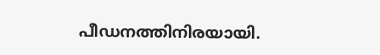പീഡനത്തിനിരയായി.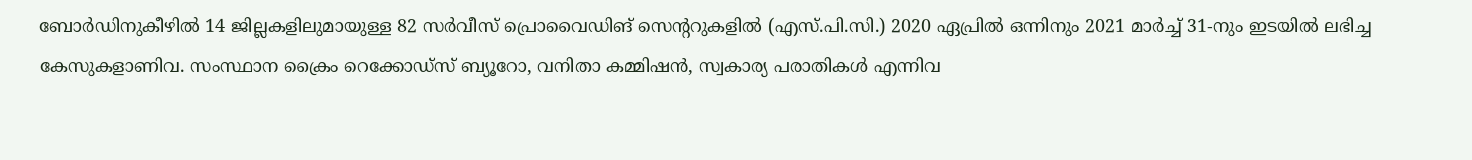ബോർഡിനുകീഴിൽ 14 ജില്ലകളിലുമായുള്ള 82 സർവീസ് പ്രൊവൈഡിങ് സെന്ററുകളിൽ (എസ്.പി.സി.) 2020 ഏപ്രിൽ ഒന്നിനും 2021 മാർച്ച് 31-നും ഇടയിൽ ലഭിച്ച കേസുകളാണിവ. സംസ്ഥാന ക്രൈം റെക്കോഡ്സ് ബ്യൂറോ, വനിതാ കമ്മിഷൻ, സ്വകാര്യ പരാതികൾ എന്നിവ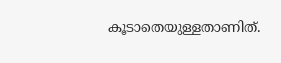കൂടാതെയുള്ളതാണിത്.